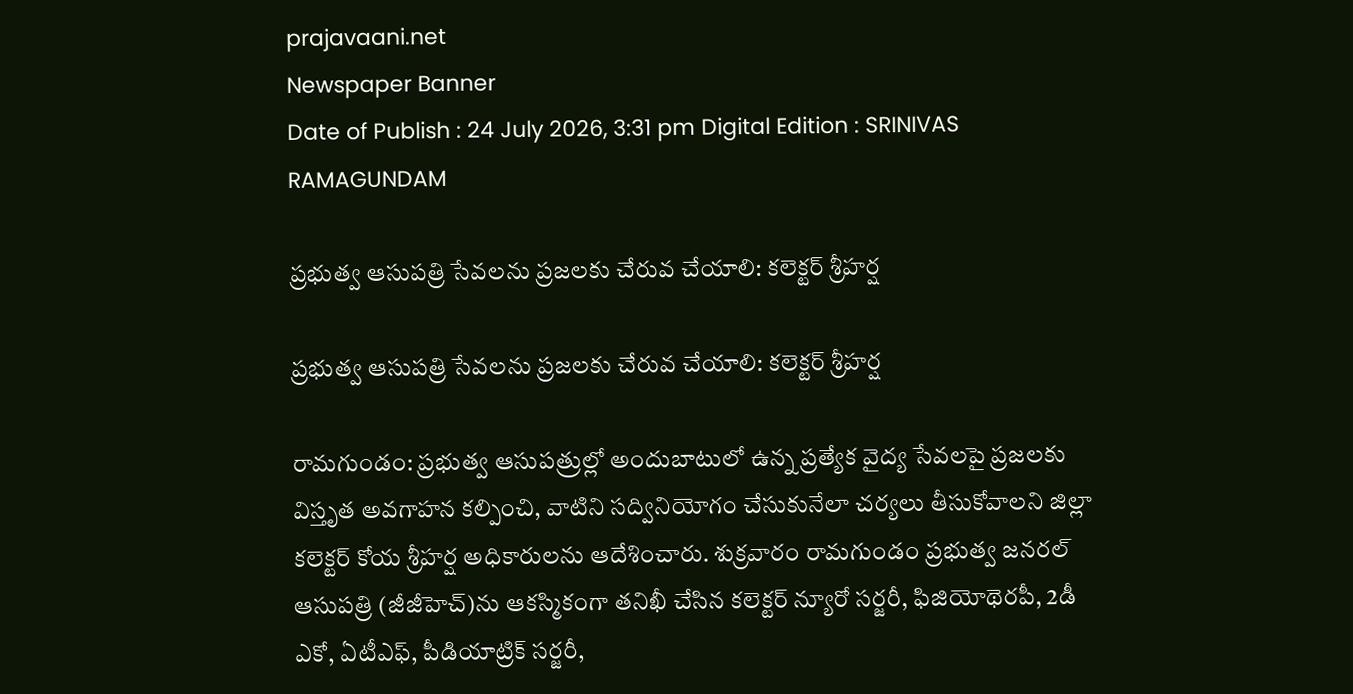prajavaani.net
Newspaper Banner
Date of Publish : 24 July 2026, 3:31 pm Digital Edition : SRINIVAS RAMAGUNDAM

ప్రభుత్వ ఆసుపత్రి సేవలను ప్రజలకు చేరువ చేయాలి: కలెక్టర్ శ్రీహర్ష

ప్రభుత్వ ఆసుపత్రి సేవలను ప్రజలకు చేరువ చేయాలి: కలెక్టర్ శ్రీహర్ష

రామగుండం: ప్రభుత్వ ఆసుపత్రుల్లో అందుబాటులో ఉన్న ప్రత్యేక వైద్య సేవలపై ప్రజలకు విస్తృత అవగాహన కల్పించి, వాటిని సద్వినియోగం చేసుకునేలా చర్యలు తీసుకోవాలని జిల్లా కలెక్టర్ కోయ శ్రీహర్ష అధికారులను ఆదేశించారు. శుక్రవారం రామగుండం ప్రభుత్వ జనరల్ ఆసుపత్రి (జీజీహెచ్)ను ఆకస్మికంగా తనిఖీ చేసిన కలెక్టర్ న్యూరో సర్జరీ, ఫిజియోథెరపీ, 2డీ ఎకో, ఏటీఎఫ్, పీడియాట్రిక్ సర్జరీ,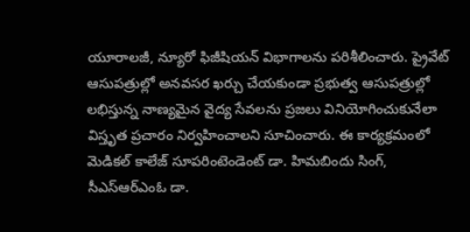యూరాలజీ, న్యూరో ఫిజీషియన్ విభాగాలను పరిశీలించారు. ప్రైవేట్ ఆసుపత్రుల్లో అనవసర ఖర్చు చేయకుండా ప్రభుత్వ ఆసుపత్రుల్లో లభిస్తున్న నాణ్యమైన వైద్య సేవలను ప్రజలు వినియోగించుకునేలా విస్తృత ప్రచారం నిర్వహించాలని సూచించారు. ఈ కార్యక్రమంలో మెడికల్ కాలేజ్ సూపరింటెండెంట్ డా. హిమబిందు సింగ్, సీఎస్‌ఆర్‌ఎంఓ డా.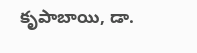కృపాబాయి, డా.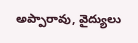అప్పారావు, వైద్యులు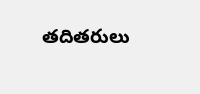తదితరులు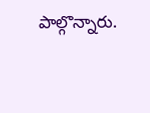పాల్గొన్నారు.